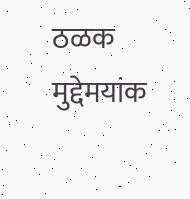ठळक मुद्देमयांक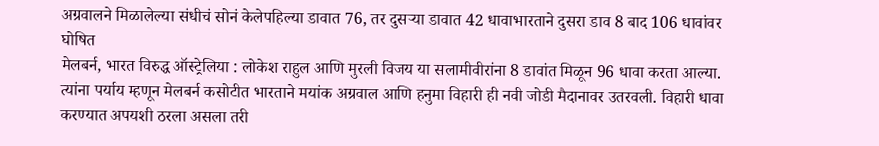अग्रवालने मिळालेल्या संधीचं सोनं केलेपहिल्या डावात 76, तर दुसऱ्या डावात 42 धावाभारताने दुसरा डाव 8 बाद 106 धावांवर घोषित
मेलबर्न, भारत विरुद्ध ऑस्ट्रेलिया : लोकेश राहुल आणि मुरली विजय या सलामीवीरांना 8 डावांत मिळून 96 धावा करता आल्या. त्यांना पर्याय म्हणून मेलबर्न कसोटीत भारताने मयांक अग्रवाल आणि हनुमा विहारी ही नवी जोडी मैदानावर उतरवली. विहारी धावा करण्यात अपयशी ठरला असला तरी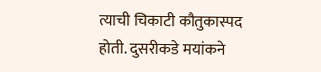त्याची चिकाटी कौतुकास्पद होती. दुसरीकडे मयांकने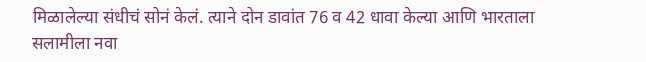मिळालेल्या संधीचं सोनं केलं. त्याने दोन डावांत 76 व 42 धावा केल्या आणि भारताला सलामीला नवा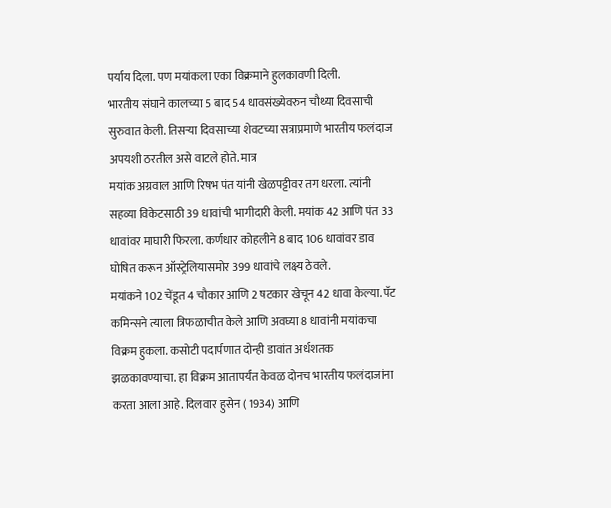पर्याय दिला. पण मयांकला एका विक्रमाने हुलकावणी दिली.
भारतीय संघाने कालच्या 5 बाद 54 धावसंख्येवरुन चौथ्या दिवसाची सुरुवात केली. तिसऱ्या दिवसाच्या शेवटच्या सत्राप्रमाणे भारतीय फलंदाज अपयशी ठरतील असे वाटले होते. मात्र
मयांक अग्रवाल आणि रिषभ पंत यांनी खेळपट्टीवर तग धरला. त्यांनी सहव्या विकेटसाठी 39 धावांची भागीदारी केली. मयांक 42 आणि पंत 33 धावांवर माघारी फिरला. कर्णधार कोहलीने 8 बाद 106 धावांवर डाव घोषित करून ऑस्ट्रेलियासमोर 399 धावांचे लक्ष्य ठेवले.
मयांकने 102 चेंडूत 4 चौकार आणि 2 षटकार खेचून 42 धावा केल्या. पॅट कमिन्सने त्याला त्रिफळाचीत केले आणि अवघ्या 8 धावांनी मयांकचा विक्रम हुकला. कसोटी पदार्पणात दोन्ही डावांत अर्धशतक झळकावण्याचा. हा विक्रम आतापर्यंत केवळ दोनच भारतीय फलंदाजांना करता आला आहे. दिलवार हुसेन ( 1934) आणि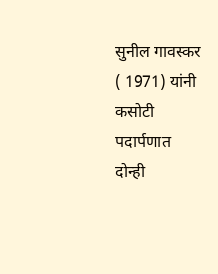सुनील गावस्कर ( 1971) यांनी कसोटी पदार्पणात दोन्ही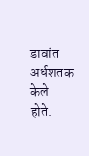डावांत अर्धशतक केले होते.